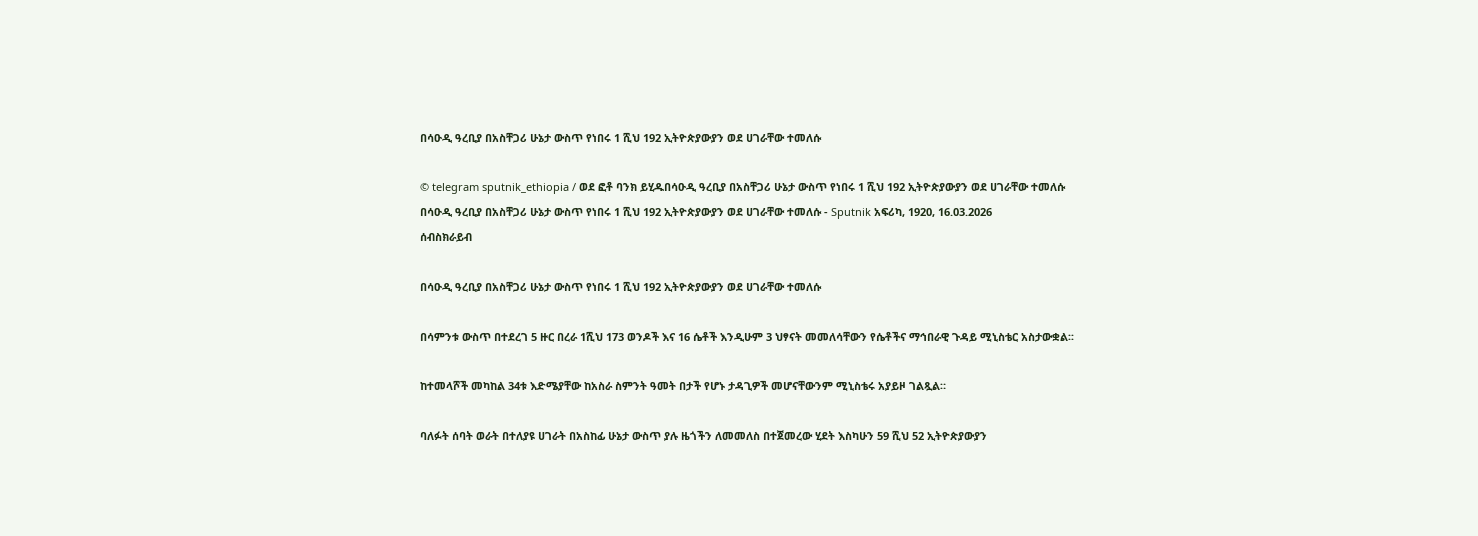በሳዑዲ ዓረቢያ በአስቸጋሪ ሁኔታ ውስጥ የነበሩ 1 ሺህ 192 ኢትዮጵያውያን ወደ ሀገራቸው ተመለሱ

© telegram sputnik_ethiopia / ወደ ፎቶ ባንክ ይሂዱበሳዑዲ ዓረቢያ በአስቸጋሪ ሁኔታ ውስጥ የነበሩ 1 ሺህ 192 ኢትዮጵያውያን ወደ ሀገራቸው ተመለሱ
በሳዑዲ ዓረቢያ በአስቸጋሪ ሁኔታ ውስጥ የነበሩ 1 ሺህ 192 ኢትዮጵያውያን ወደ ሀገራቸው ተመለሱ - Sputnik አፍሪካ, 1920, 16.03.2026
ሰብስክራይብ

በሳዑዲ ዓረቢያ በአስቸጋሪ ሁኔታ ውስጥ የነበሩ 1 ሺህ 192 ኢትዮጵያውያን ወደ ሀገራቸው ተመለሱ

በሳምንቱ ውስጥ በተደረገ 5 ዙር በረራ 1ሺህ 173 ወንዶች እና 16 ሴቶች እንዲሁም 3 ህፃናት መመለሳቸውን የሴቶችና ማኅበራዊ ጉዳይ ሚኒስቴር አስታውቋል፡፡

ከተመላሾች መካከል 34ቱ እድሜያቸው ከአስራ ስምንት ዓመት በታች የሆኑ ታዳጊዎች መሆናቸውንም ሚኒስቴሩ አያይዞ ገልጿል።

ባለፉት ሰባት ወራት በተለያዩ ሀገራት በአስከፊ ሁኔታ ውስጥ ያሉ ዜጎችን ለመመለስ በተጀመረው ሂደት እስካሁን 59 ሺህ 52 ኢትዮጵያውያን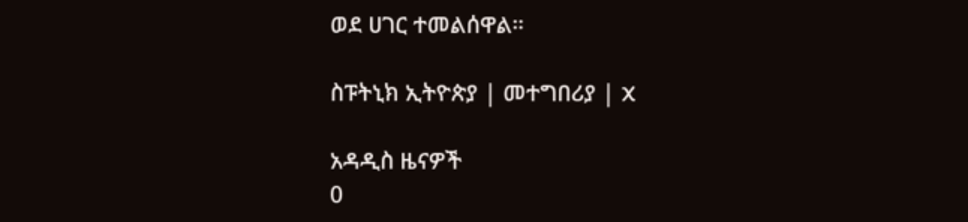ወደ ሀገር ተመልሰዋል።

ስፑትኒክ ኢትዮጵያ | መተግበሪያ | X

አዳዲስ ዜናዎች
0